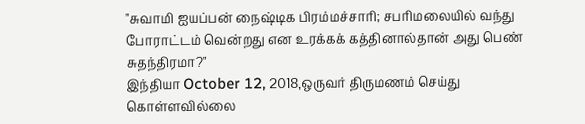"சுவாமி ஐயப்பன் நைஷ்டிக பிரம்மச்சாரி; சபரிமலையில் வந்து போராட்டம் வென்றது என உரக்கக் கத்தினால்தான் அது பெண் சுதந்திரமா?"
இந்தியா October 12, 2018,ஒருவர் திருமணம் செய்து கொள்ளவில்லை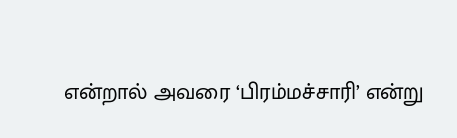என்றால் அவரை ‘பிரம்மச்சாரி’ என்று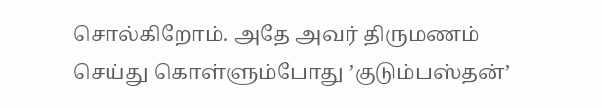சொல்கிறோம். அதே அவர் திருமணம் செய்து கொள்ளும்போது ’குடும்பஸ்தன்’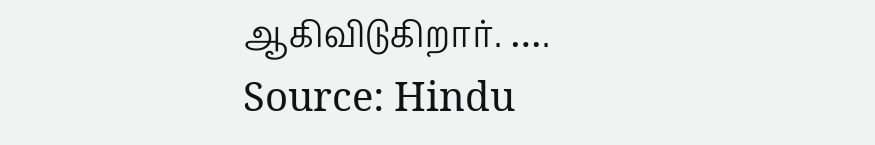ஆகிவிடுகிறார். ….
Source: Hindu